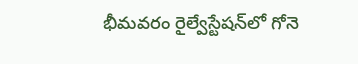భీమవరం రైల్వేస్టేషన్‌లో గోనె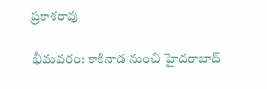ప్రకాశరావు

భీమవరం: కాకినాడ నుంచి హైదరాబాద్‌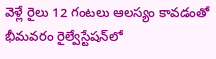వెళ్లే రైలు 12 గంటలు ఆలస్యం కావడంతో భీమవరం రైల్వేస్టేషన్‌లో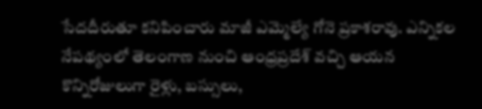సేదదీరుతూ కనిపించారు మాజీ ఎమ్మెల్యే గోనె ప్రకాశరావు. ఎన్నికల నేపథ్యంలో తెలంగాణ నుంచి ఆంధ్రప్రదేశ్‌ వచ్చి ఆయన కొన్నిరోజులుగా రైళ్లు, బస్సులు,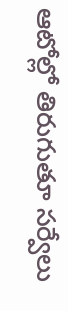ఆటోల్లో తిరుగుతూ సర్వేలు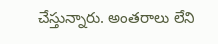చేస్తున్నారు. అంతరాలు లేని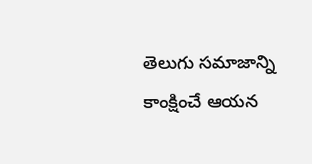తెలుగు సమాజాన్ని కాంక్షించే ఆయన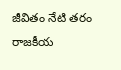జీవితం నేటి తరం రాజకీయ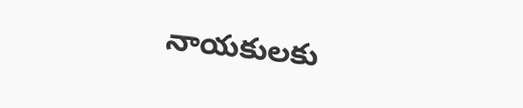నాయకులకు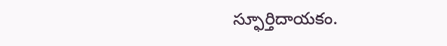స్ఫూర్తిదాయకం.